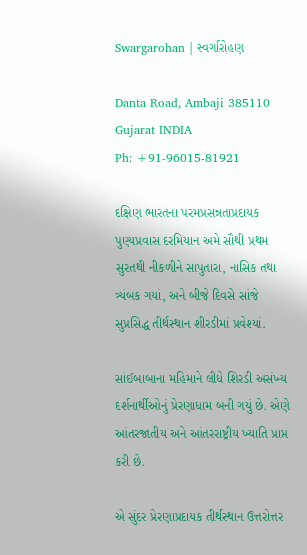Swargarohan | સ્વર્ગારોહણ

Danta Road, Ambaji 385110
Gujarat INDIA
Ph: +91-96015-81921

દક્ષિણ ભારતના પરમપ્રસન્નતાપ્રદાયક પુણ્યપ્રવાસ દરમિયાન અમે સૌથી પ્રથમ સુરતથી નીકળીને સાપુતારા, નાસિક તથા ત્ર્યંબક ગયાં, અને બીજે દિવસે સાંજે સુપ્રસિદ્ધ તીર્થસ્થાન શીરડીમાં પ્રવેશ્યાં.

સાંઈબાબાના મહિમાને લીધે શિરડી અસંખ્ય દર્શનાર્થીઓનું પ્રેરણાધામ બની ગયું છે. એણે આંતરજાતીય અને આંતરરાષ્ટ્રીય ખ્યાતિ પ્રાપ્ત કરી છે.

એ સુંદર પ્રેરણાપ્રદાયક તીર્થસ્થાન ઉત્તરોત્તર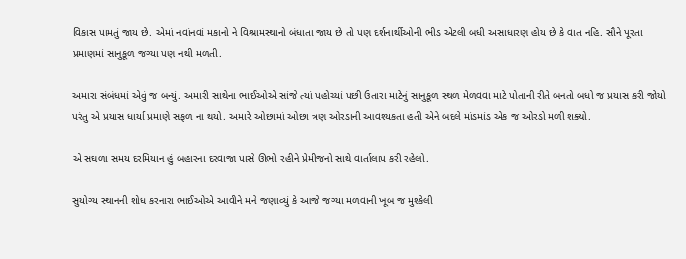વિકાસ પામતું જાય છે. એમાં નવાંનવાં મકાનો ને વિશ્રામસ્થાનો બંધાતા જાય છે તો પણ દર્શનાર્થીઓની ભીડ એટલી બધી અસાધારણ હોય છે કે વાત નહિ. સૌને પૂરતા પ્રમાણમાં સાનુકૂળ જગ્યા પણ નથી મળતી.

અમારા સંબંધમાં એવું જ બન્યું. અમારી સાથેના ભાઈઓએ સાંજે ત્યાં પહોચ્યાં પછી ઉતારા માટેનું સાનુકૂળ સ્થળ મેળવવા માટે પોતાની રીતે બનતો બધો જ પ્રયાસ કરી જોયો પરંતુ એ પ્રયાસ ધાર્યા પ્રમાણે સફળ ના થયો. અમારે ઓછામાં ઓછા ત્રણ ઓરડાની આવશ્યકતા હતી એને બદલે માંડમાંડ એક જ ઓરડો મળી શક્યો.

એ સઘળા સમય દરમિયાન હું બહારના દરવાજા પાસે ઊભો રહીને પ્રેમીજનો સાથે વાર્તાલાપ કરી રહેલો.

સુયોગ્ય સ્થાનની શોધ કરનારા ભાઈઓએ આવીને મને જણાવ્યું કે આજે જગ્યા મળવાની ખૂબ જ મુશ્કેલી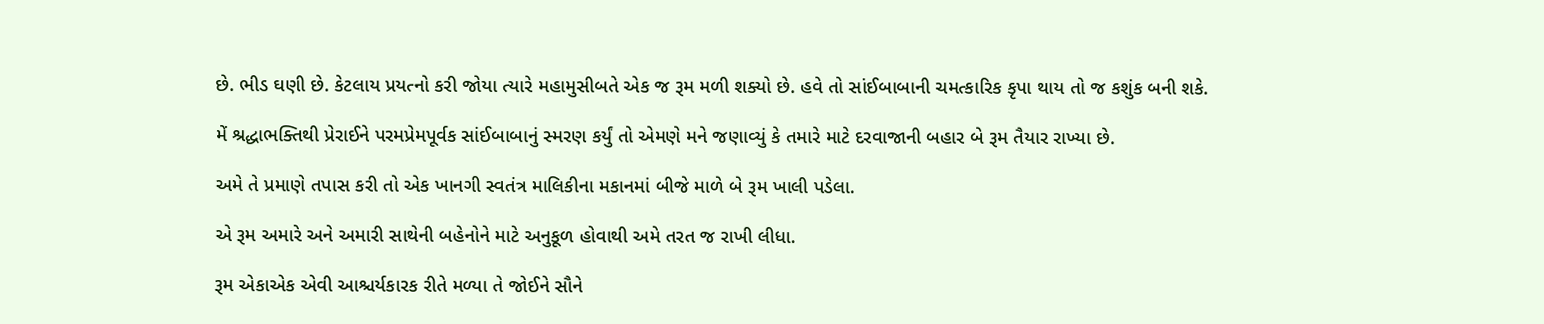છે. ભીડ ઘણી છે. કેટલાય પ્રયત્નો કરી જોયા ત્યારે મહામુસીબતે એક જ રૂમ મળી શક્યો છે. હવે તો સાંઈબાબાની ચમત્કારિક કૃપા થાય તો જ કશુંક બની શકે.

મેં શ્રદ્ધાભક્તિથી પ્રેરાઈને પરમપ્રેમપૂર્વક સાંઈબાબાનું સ્મરણ કર્યું તો એમણે મને જણાવ્યું કે તમારે માટે દરવાજાની બહાર બે રૂમ તૈયાર રાખ્યા છે.

અમે તે પ્રમાણે તપાસ કરી તો એક ખાનગી સ્વતંત્ર માલિકીના મકાનમાં બીજે માળે બે રૂમ ખાલી પડેલા.

એ રૂમ અમારે અને અમારી સાથેની બહેનોને માટે અનુકૂળ હોવાથી અમે તરત જ રાખી લીધા.

રૂમ એકાએક એવી આશ્ચર્યકારક રીતે મળ્યા તે જોઈને સૌને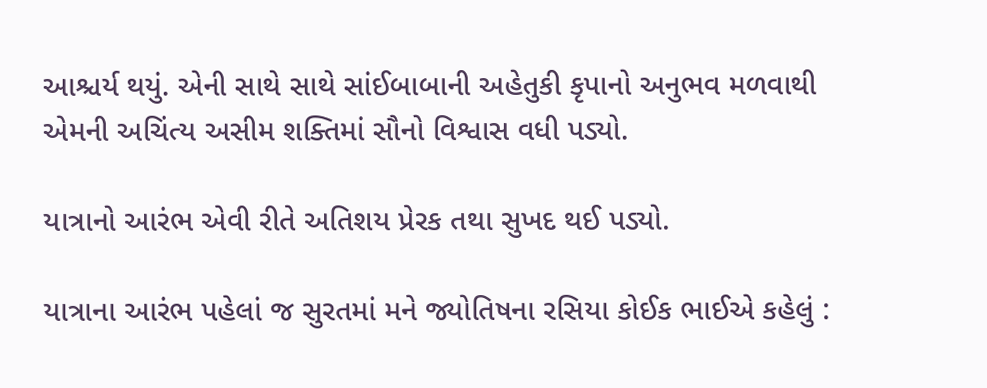આશ્ચર્ય થયું. એની સાથે સાથે સાંઈબાબાની અહેતુકી કૃપાનો અનુભવ મળવાથી એમની અચિંત્ય અસીમ શક્તિમાં સૌનો વિશ્વાસ વધી પડ્યો.

યાત્રાનો આરંભ એવી રીતે અતિશય પ્રેરક તથા સુખદ થઈ પડ્યો.

યાત્રાના આરંભ પહેલાં જ સુરતમાં મને જ્યોતિષના રસિયા કોઈક ભાઈએ કહેલું :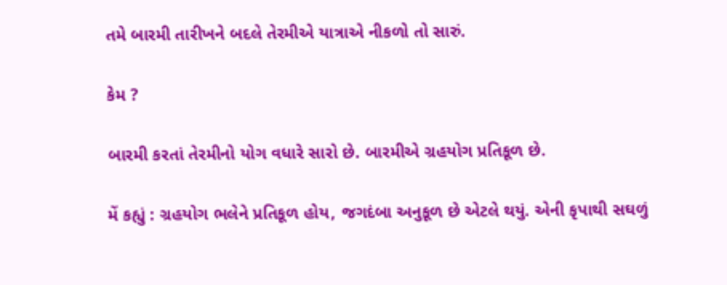તમે બારમી તારીખને બદલે તેરમીએ યાત્રાએ નીકળો તો સારું.

કેમ ?

બારમી કરતાં તેરમીનો યોગ વધારે સારો છે. બારમીએ ગ્રહયોગ પ્રતિકૂળ છે.

મેં કહ્યું : ગ્રહયોગ ભલેને પ્રતિકૂળ હોય, જગદંબા અનુકૂળ છે એટલે થયું. એની કૃપાથી સઘળું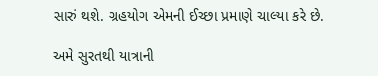સારું થશે. ગ્રહયોગ એમની ઈચ્છા પ્રમાણે ચાલ્યા કરે છે.

અમે સુરતથી યાત્રાની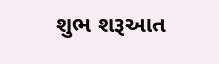શુભ શરૂઆત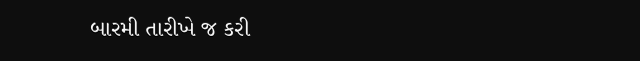બારમી તારીખે જ કરી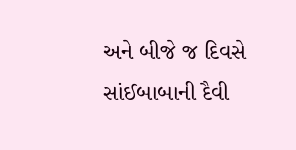અને બીજે જ દિવસે સાંઈબાબાની દૈવી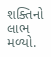શક્તિનો લાભ મળ્યો.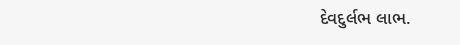દેવદુર્લભ લાભ.